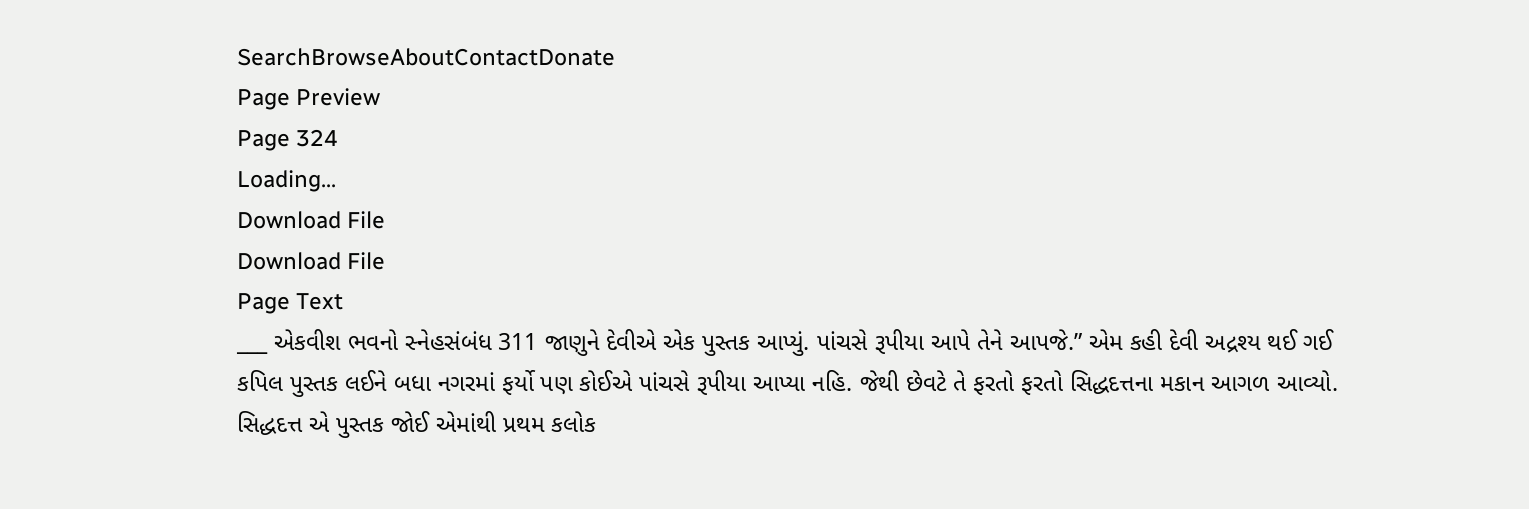SearchBrowseAboutContactDonate
Page Preview
Page 324
Loading...
Download File
Download File
Page Text
___ એકવીશ ભવનો સ્નેહસંબંધ 311 જાણુને દેવીએ એક પુસ્તક આપ્યું. પાંચસે રૂપીયા આપે તેને આપજે.” એમ કહી દેવી અદ્રશ્ય થઈ ગઈ કપિલ પુસ્તક લઈને બધા નગરમાં ફર્યો પણ કોઈએ પાંચસે રૂપીયા આપ્યા નહિ. જેથી છેવટે તે ફરતો ફરતો સિદ્ધદત્તના મકાન આગળ આવ્યો. સિદ્ધદત્ત એ પુસ્તક જોઈ એમાંથી પ્રથમ કલોક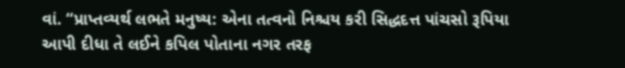વાં. “પ્રાપ્તવ્યર્થ લભતે મનુષ્ય: એના તત્વનો નિશ્ચય કરી સિદ્ધદત્ત પાંચસો રૂપિયા આપી દીધા તે લઈને કપિલ પોતાના નગર તરફ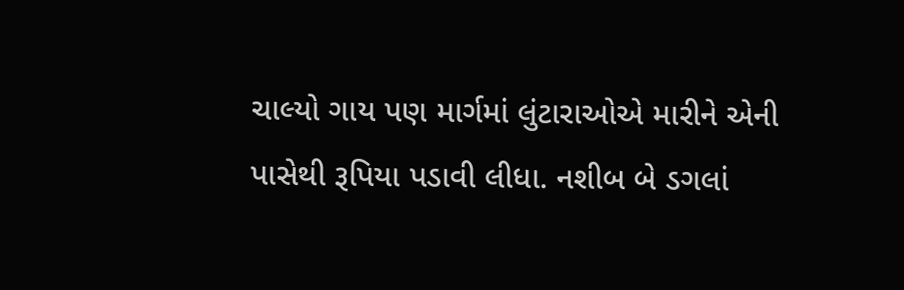ચાલ્યો ગાય પણ માર્ગમાં લુંટારાઓએ મારીને એની પાસેથી રૂપિયા પડાવી લીધા. નશીબ બે ડગલાં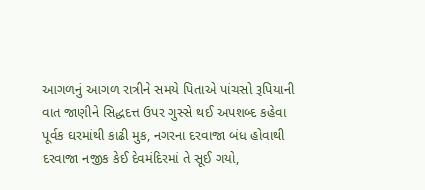આગળનું આગળ રાત્રીને સમયે પિતાએ પાંચસો રૂપિયાની વાત જાણીને સિદ્ધદત્ત ઉપર ગુસ્સે થઈ અપશબ્દ કહેવા પૂર્વક ઘરમાંથી કાઢી મુક, નગરના દરવાજા બંધ હોવાથી દરવાજા નજીક કેઈ દેવમંદિરમાં તે સૂઈ ગયો,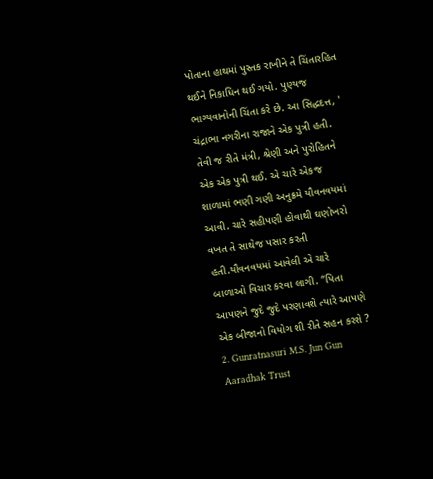પોતાના હાથમાં પુસ્તક રાખીને તે ચિંતારહિત થઈને નિકાધિન થઈ ગયો. પુણ્યજ ભાગ્યવાનોની ચિંતા કરે છે. આ સિદ્ધદત્ત, ' ચંદ્રાભા નગરીના રાજાને એક પુત્રી હતી. તેવી જ રીતે મંત્રી, શ્રેણી અને પુરોહિતને એક એક પુત્રી થઈ. એ ચારે એકજ શાળામાં ભણી ગણી અનુક્રમે યૌવનવયમાં આવી. ચારે સહીપણી હોવાથી ઘણોખરો વખત તે સાથેજ પસાર કરતી હતી.યૌવનવયમાં આવેલી એ ચારે બાળાઓ વિચાર કરવા લાગી. “પિતા આપણને જુદે જુદે પરણાવશે ત્યારે આપણે એક બીજાનો વિયોગ શી રીતે સહન કરશે ? 2. Gunratnasuri M.S. Jun Gun Aaradhak Trust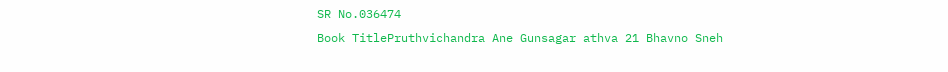SR No.036474
Book TitlePruthvichandra Ane Gunsagar athva 21 Bhavno Sneh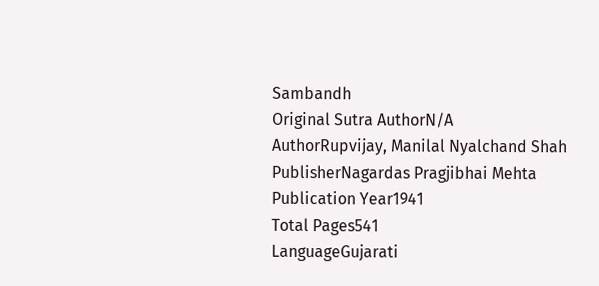Sambandh
Original Sutra AuthorN/A
AuthorRupvijay, Manilal Nyalchand Shah
PublisherNagardas Pragjibhai Mehta
Publication Year1941
Total Pages541
LanguageGujarati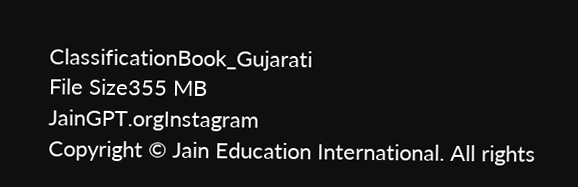ClassificationBook_Gujarati
File Size355 MB
JainGPT.orgInstagram
Copyright © Jain Education International. All rights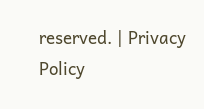reserved. | Privacy Policy